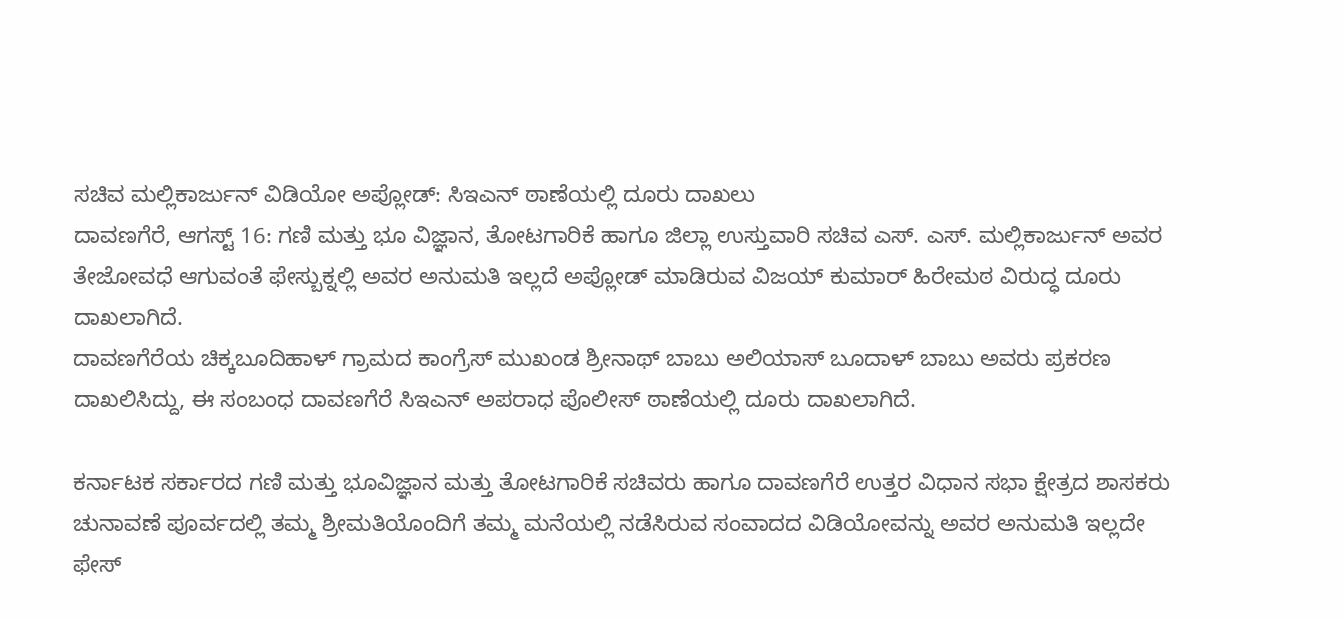ಸಚಿವ ಮಲ್ಲಿಕಾರ್ಜುನ್ ವಿಡಿಯೋ ಅಪ್ಲೋಡ್: ಸಿಇಎನ್ ಠಾಣೆಯಲ್ಲಿ ದೂರು ದಾಖಲು
ದಾವಣಗೆರೆ, ಆಗಸ್ಟ್ 16: ಗಣಿ ಮತ್ತು ಭೂ ವಿಜ್ಞಾನ, ತೋಟಗಾರಿಕೆ ಹಾಗೂ ಜಿಲ್ಲಾ ಉಸ್ತುವಾರಿ ಸಚಿವ ಎಸ್. ಎಸ್. ಮಲ್ಲಿಕಾರ್ಜುನ್ ಅವರ ತೇಜೋವಧೆ ಆಗುವಂತೆ ಫೇಸ್ಬುಕ್ನಲ್ಲಿ ಅವರ ಅನುಮತಿ ಇಲ್ಲದೆ ಅಪ್ಲೋಡ್ ಮಾಡಿರುವ ವಿಜಯ್ ಕುಮಾರ್ ಹಿರೇಮಠ ವಿರುದ್ಧ ದೂರು ದಾಖಲಾಗಿದೆ.
ದಾವಣಗೆರೆಯ ಚಿಕ್ಕಬೂದಿಹಾಳ್ ಗ್ರಾಮದ ಕಾಂಗ್ರೆಸ್ ಮುಖಂಡ ಶ್ರೀನಾಥ್ ಬಾಬು ಅಲಿಯಾಸ್ ಬೂದಾಳ್ ಬಾಬು ಅವರು ಪ್ರಕರಣ ದಾಖಲಿಸಿದ್ದು, ಈ ಸಂಬಂಧ ದಾವಣಗೆರೆ ಸಿಇಎನ್ ಅಪರಾಧ ಪೊಲೀಸ್ ಠಾಣೆಯಲ್ಲಿ ದೂರು ದಾಖಲಾಗಿದೆ.

ಕರ್ನಾಟಕ ಸರ್ಕಾರದ ಗಣಿ ಮತ್ತು ಭೂವಿಜ್ಞಾನ ಮತ್ತು ತೋಟಗಾರಿಕೆ ಸಚಿವರು ಹಾಗೂ ದಾವಣಗೆರೆ ಉತ್ತರ ವಿಧಾನ ಸಭಾ ಕ್ಷೇತ್ರದ ಶಾಸಕರು ಚುನಾವಣೆ ಪೂರ್ವದಲ್ಲಿ ತಮ್ಮ ಶ್ರೀಮತಿಯೊಂದಿಗೆ ತಮ್ಮ ಮನೆಯಲ್ಲಿ ನಡೆಸಿರುವ ಸಂವಾದದ ವಿಡಿಯೋವನ್ನು ಅವರ ಅನುಮತಿ ಇಲ್ಲದೇ ಫೇಸ್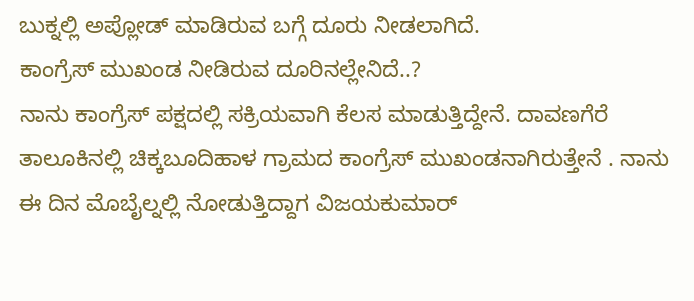ಬುಕ್ನಲ್ಲಿ ಅಪ್ಲೋಡ್ ಮಾಡಿರುವ ಬಗ್ಗೆ ದೂರು ನೀಡಲಾಗಿದೆ.
ಕಾಂಗ್ರೆಸ್ ಮುಖಂಡ ನೀಡಿರುವ ದೂರಿನಲ್ಲೇನಿದೆ..?
ನಾನು ಕಾಂಗ್ರೆಸ್ ಪಕ್ಷದಲ್ಲಿ ಸಕ್ರಿಯವಾಗಿ ಕೆಲಸ ಮಾಡುತ್ತಿದ್ದೇನೆ. ದಾವಣಗೆರೆ ತಾಲೂಕಿನಲ್ಲಿ ಚಿಕ್ಕಬೂದಿಹಾಳ ಗ್ರಾಮದ ಕಾಂಗ್ರೆಸ್ ಮುಖಂಡನಾಗಿರುತ್ತೇನೆ . ನಾನು ಈ ದಿನ ಮೊಬೈಲ್ನಲ್ಲಿ ನೋಡುತ್ತಿದ್ದಾಗ ವಿಜಯಕುಮಾರ್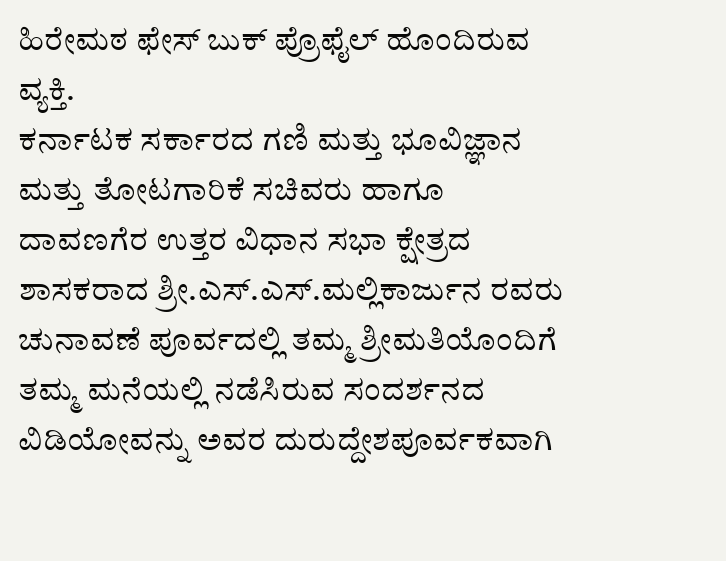ಹಿರೇಮಠ ಫೇಸ್ ಬುಕ್ ಪ್ರೊಫೈಲ್ ಹೊಂದಿರುವ ವ್ಯಕ್ತಿ.
ಕರ್ನಾಟಕ ಸರ್ಕಾರದ ಗಣಿ ಮತ್ತು ಭೂವಿಜ್ಞಾನ ಮತ್ತು ತೋಟಗಾರಿಕೆ ಸಚಿವರು ಹಾಗೂ ದಾವಣಗೆರ ಉತ್ತರ ವಿಧಾನ ಸಭಾ ಕ್ಷೇತ್ರದ ಶಾಸಕರಾದ ಶ್ರೀ.ಎಸ್.ಎಸ್.ಮಲ್ಲಿಕಾರ್ಜುನ ರವರು ಚುನಾವಣೆ ಪೂರ್ವದಲ್ಲಿ ತಮ್ಮ ಶ್ರೀಮತಿಯೊಂದಿಗೆ ತಮ್ಮ ಮನೆಯಲ್ಲಿ ನಡೆಸಿರುವ ಸಂದರ್ಶನದ ವಿಡಿಯೋವನ್ನು ಅವರ ದುರುದ್ದೇಶಪೂರ್ವಕವಾಗಿ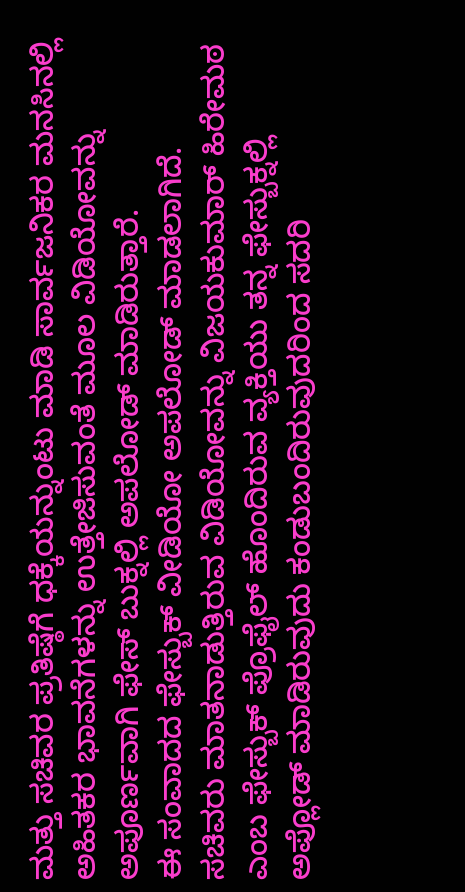ಮತ್ತು ಸಚಿವರ ಪ್ರತಿಷ್ಠೆಗೆ ಧಕ್ಕೆಯನ್ನುಂಟು ಮಾಡಿ ಸಾರ್ವಜನಿಕರ ಮನಸಿನಲ್ಲಿ ಅಹಿತಕರ ಭಾವನೆಗಳನ್ನು ಉತ್ತೇಜಿಸುವಂತೆ ಮೂಲ ವಿಡಿಯೋವನ್ನು ಅಪೂರ್ಣವಾಗಿ ಫೇಸ್ ಬುಕ್ನಲ್ಲಿ ಅಪಲೋಡ್ ಮಾಡಿರುತ್ತಾರೆ.
ಈ ಸಂವಾದದ ಫೇಸ್ಬುಕ್ ವೀಡಿಯೋ ಅಪಲೋಡ್ ಮಾಡಲಾಗಿದೆ. ಸಚಿವರು ಮಾತನಾಡುತ್ತಿರುವ ವಿಡಿಯೋವನ್ನು ವಿಜಯಕುಮಾರ್ ಹಿರೇಮಠ ಎಂಬ ಫೇಸ್ಬುಕ್ ಪ್ರೊಫೈಲ್ ಹೊಂದಿರುವ ವ್ಯಕ್ತಿಯು ತನ್ನ ಫೇಸ್ಬುಕ್ನಲ್ಲಿ ಅಪ್ಲೋಡ್ ಮಾಡಿರುವುದು ಕಂಡುಬಂದಿರುವುದರಿಂದ ಸದರಿ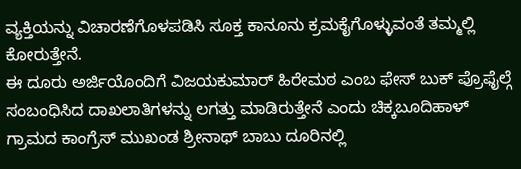ವ್ಯಕ್ತಿಯನ್ನು ವಿಚಾರಣೆಗೊಳಪಡಿಸಿ ಸೂಕ್ತ ಕಾನೂನು ಕ್ರಮಕೈಗೊಳ್ಳುವಂತೆ ತಮ್ಮಲ್ಲಿ ಕೋರುತ್ತೇನೆ.
ಈ ದೂರು ಅರ್ಜಿಯೊಂದಿಗೆ ವಿಜಯಕುಮಾರ್ ಹಿರೇಮಠ ಎಂಬ ಫೇಸ್ ಬುಕ್ ಪ್ರೊಫೈಲ್ಗೆ ಸಂಬಂಧಿಸಿದ ದಾಖಲಾತಿಗಳನ್ನು ಲಗತ್ತು ಮಾಡಿರುತ್ತೇನೆ ಎಂದು ಚಿಕ್ಕಬೂದಿಹಾಳ್ ಗ್ರಾಮದ ಕಾಂಗ್ರೆಸ್ ಮುಖಂಡ ಶ್ರೀನಾಥ್ ಬಾಬು ದೂರಿನಲ್ಲಿ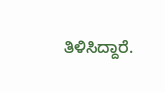ತಿಳಿಸಿದ್ದಾರೆ.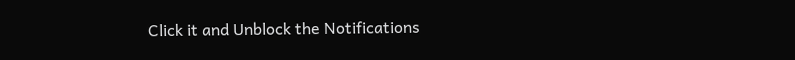Click it and Unblock the Notifications